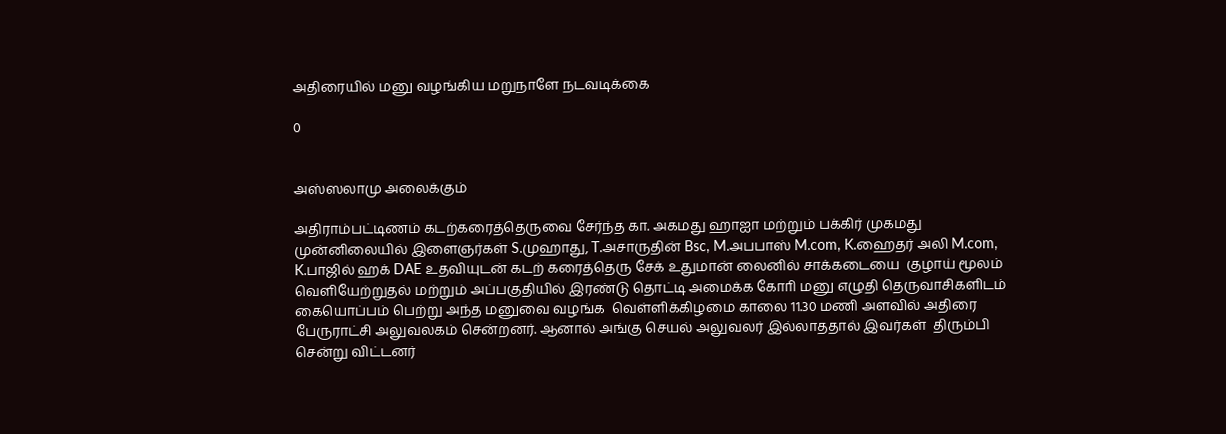அதிரையில் மனு வழங்கிய மறுநாளே நடவடிக்கை

0


அஸ்ஸலாமு அலைக்கும்

அதிராம்பட்டிணம் கடற்கரைத்தெருவை சேர்ந்த கா. அகமது ஹாஐா மற்றும் பக்கிர் முகமது முன்னிலையில் இளைஞர்கள் S.முஹாது, T.அசாருதின் Bsc, M.அபபாஸ் M.com, K.ஹைதர் அலி M.com, K.பாஜில் ஹக் DAE உதவியுடன் கடற் கரைத்தெரு சேக் உதுமான் லைனில் சாக்கடையை  குழாய் மூலம் வௌியேற்றுதல் மற்றும் அப்பகுதியில் இரண்டு தொட்டி அமைக்க கோாி மனு எழுதி தெருவாசிகளிடம் கையொப்பம் பெற்று அந்த மனுவை வழங்க  வெள்ளிக்கிழமை காலை 11.30 மணி அளவில் அதிரை பேருராட்சி அலுவலகம் சென்றனர். ஆனால் அங்கு செயல் அலுவலர் இல்லாததால் இவர்கள்  திரும்பி சென்று விட்டனர்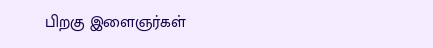பிறகு இளைஞர்கள்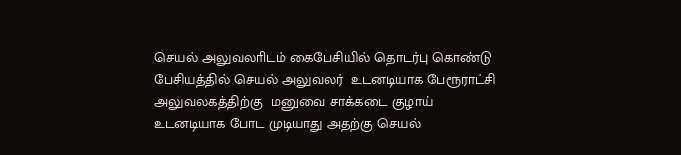செயல் அலுவலாிடம் கைபேசியில் தொடர்பு கொண்டு பேசியத்தில் செயல் அலுவலர்  உடனடியாக பேரூராட்சி அலுவலகத்திற்கு  மனுவை சாக்கடை குழாய் உடனடியாக போட முடியாது அதற்கு செயல்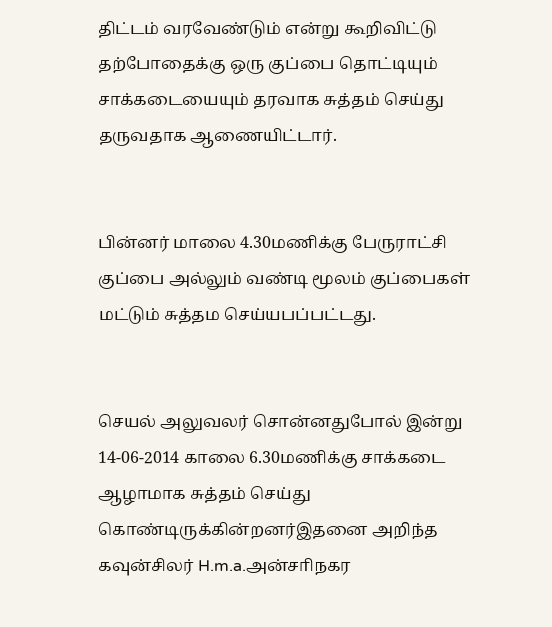திட்டம் வரவேண்டும் என்று கூறிவிட்டு தற்போதைக்கு ஒரு குப்பை தொட்டியும் சாக்கடையையும் தரவாக சுத்தம் செய்து தருவதாக ஆணையிட்டார்.


பின்னர் மாலை 4.30மணிக்கு பேருராட்சி குப்பை அல்லும் வண்டி மூலம் குப்பைகள் மட்டும் சுத்தம செய்யபப்பட்டது.


செயல் அலுவலர் சொன்னதுபோல் இன்று 14-06-2014 காலை 6.30மணிக்கு சாக்கடை ஆழாமாக சுத்தம் செய்து கொண்டிருக்கின்றனர்இதனை அறிந்த கவுன்சிலர் H.m.a.அன்சாிநகர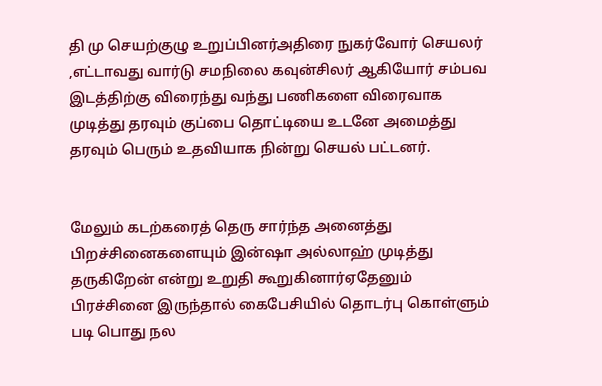தி மு செயற்குழு உறுப்பினர்அதிரை நுகர்வோர் செயலர்  ,எட்டாவது வார்டு சமநிலை கவுன்சிலர் ஆகியோர் சம்பவ இடத்திற்கு விரைந்து வந்து பணிகளை விரைவாக முடித்து தரவும் குப்பை தொட்டியை உடனே அமைத்து தரவும் பெரும் உதவியாக நின்று செயல் பட்டனர்.


மேலும் கடற்கரைத் தெரு சார்ந்த அனைத்து பிறச்சினைகளையும் இன்ஷா அல்லாஹ் முடித்து தருகிறேன் என்று உறுதி கூறுகினார்ஏதேனும் பிரச்சினை இருந்தால் கைபேசியில் தொடர்பு கொள்ளும் படி பொது நல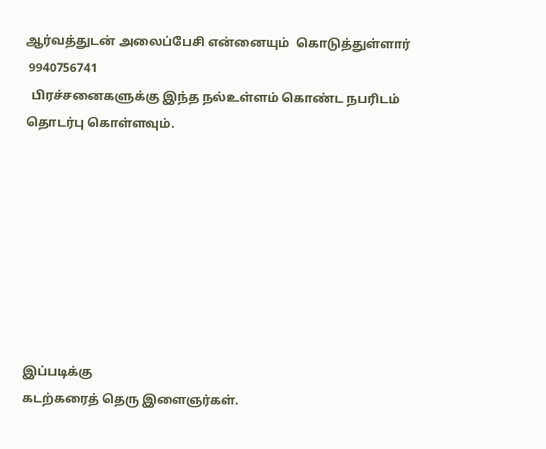ஆர்வத்துடன் அலைப்பேசி என்னையும்  கொடுத்துள்ளார்
 9940756741
  பிரச்சனைகளுக்கு இந்த நல்உள்ளம் கொண்ட நபரிடம் தொடர்பு கொள்ளவும்.








இப்படிக்கு
கடற்கரைத் தெரு இளைஞர்கள்.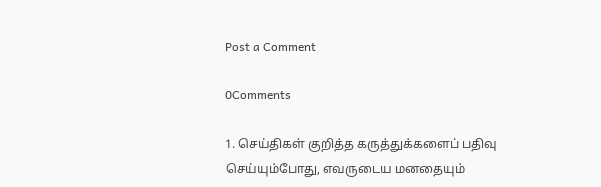Post a Comment

0Comments

1. செய்திகள் குறித்த கருத்துக்களைப் பதிவு செய்யும்போது, எவருடைய மனதையும்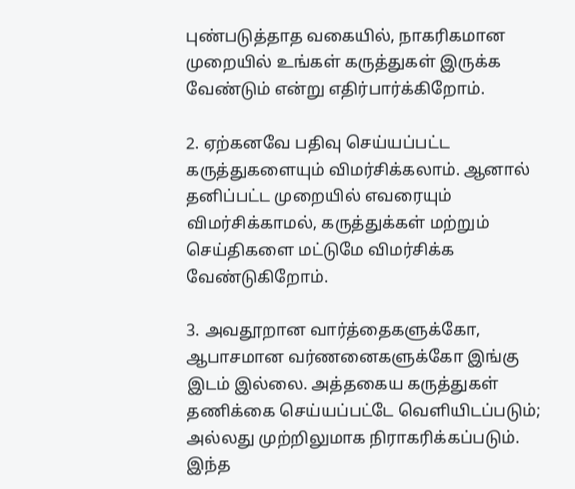புண்படுத்தாத வகையில், நாகரிகமான முறையில் உங்கள் கருத்துகள் இருக்க வேண்டும் என்று எதிர்பார்க்கிறோம்.

2. ஏற்கனவே பதிவு செய்யப்பட்ட கருத்துகளையும் விமர்சிக்கலாம். ஆனால் தனிப்பட்ட முறையில் எவரையும் விமர்சிக்காமல், கருத்துக்கள் மற்றும் செய்திகளை மட்டுமே விமர்சிக்க வேண்டுகிறோம்.

3. அவதூறான வார்த்தைகளுக்கோ, ஆபாசமான வர்ணனைகளுக்கோ இங்கு இடம் இல்லை. அத்தகைய கருத்துகள் தணிக்கை செய்யப்பட்டே வெளியிடப்படும்; அல்லது முற்றிலுமாக நிராகரிக்கப்படும். இந்த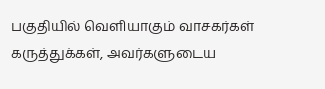பகுதியில் வெளியாகும் வாசகர்கள் கருத்துக்கள், அவர்களுடைய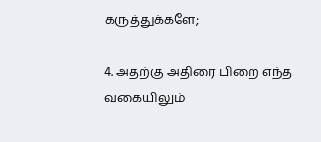கருத்துக்களே;

4. அதற்கு அதிரை பிறை எந்த வகையிலும்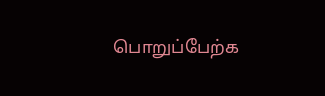பொறுப்பேற்க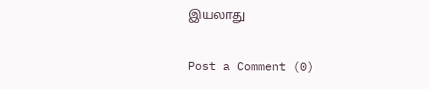இயலாது

Post a Comment (0)